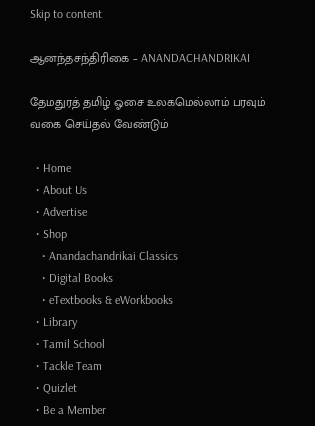Skip to content

ஆனந்தசந்திரிகை – ANANDACHANDRIKAI

தேமதுரத் தமிழ் ஓசை உலகமெல்லாம் பரவும் வகை செய்தல் வேண்டும்

  • Home
  • About Us
  • Advertise
  • Shop
    • Anandachandrikai Classics
    • Digital Books
    • eTextbooks & eWorkbooks
  • Library
  • Tamil School
  • Tackle Team
  • Quizlet
  • Be a Member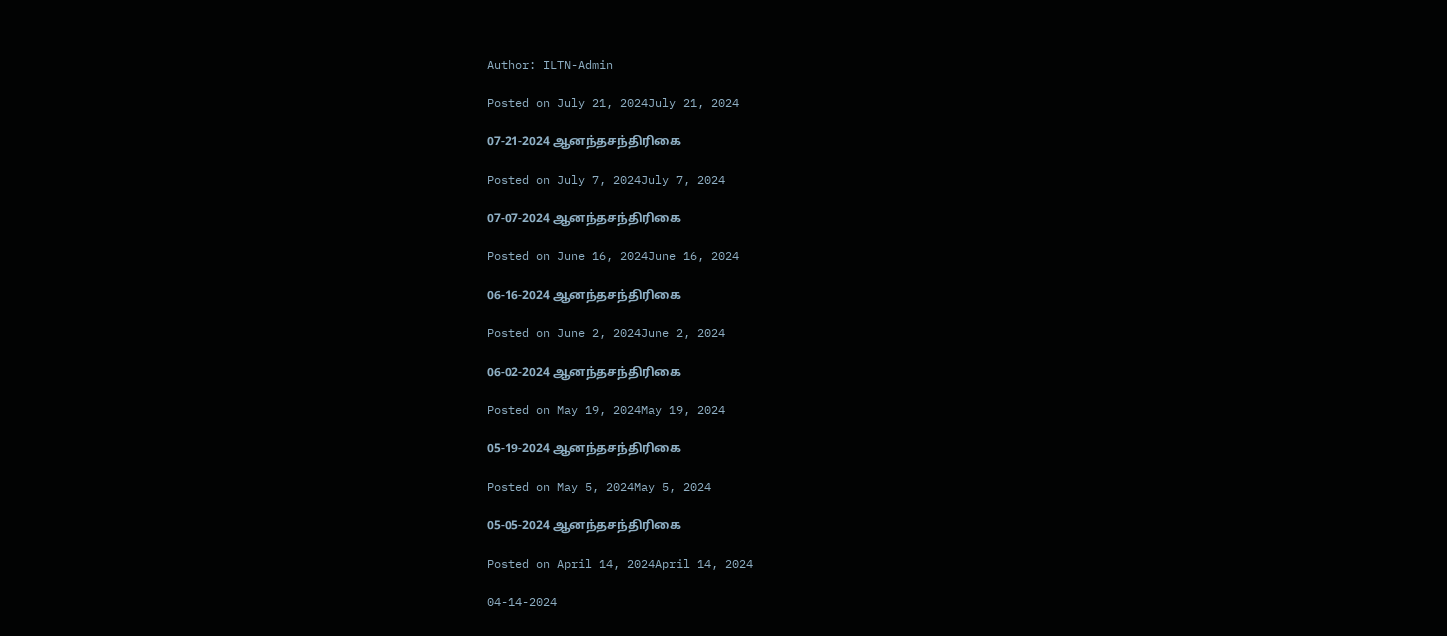Author: ILTN-Admin

Posted on July 21, 2024July 21, 2024

07-21-2024 ஆனந்தசந்திரிகை

Posted on July 7, 2024July 7, 2024

07-07-2024 ஆனந்தசந்திரிகை

Posted on June 16, 2024June 16, 2024

06-16-2024 ஆனந்தசந்திரிகை

Posted on June 2, 2024June 2, 2024

06-02-2024 ஆனந்தசந்திரிகை

Posted on May 19, 2024May 19, 2024

05-19-2024 ஆனந்தசந்திரிகை

Posted on May 5, 2024May 5, 2024

05-05-2024 ஆனந்தசந்திரிகை

Posted on April 14, 2024April 14, 2024

04-14-2024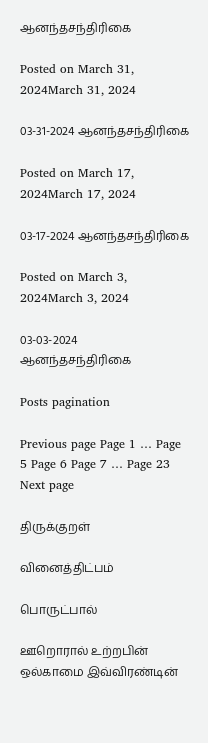ஆனந்தசந்திரிகை

Posted on March 31, 2024March 31, 2024

03-31-2024 ஆனந்தசந்திரிகை

Posted on March 17, 2024March 17, 2024

03-17-2024 ஆனந்தசந்திரிகை

Posted on March 3, 2024March 3, 2024

03-03-2024 ஆனந்தசந்திரிகை

Posts pagination

Previous page Page 1 … Page 5 Page 6 Page 7 … Page 23 Next page

திருக்குறள்

வினைத்திட்பம்

பொருட்பால்

ஊறொரால் உற்றபின் ஒல்காமை இவ்விரண்டின்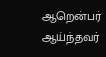ஆறென்பர் ஆய்ந்தவர்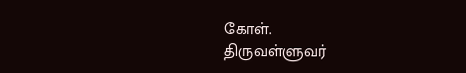கோள்.
திருவள்ளுவர்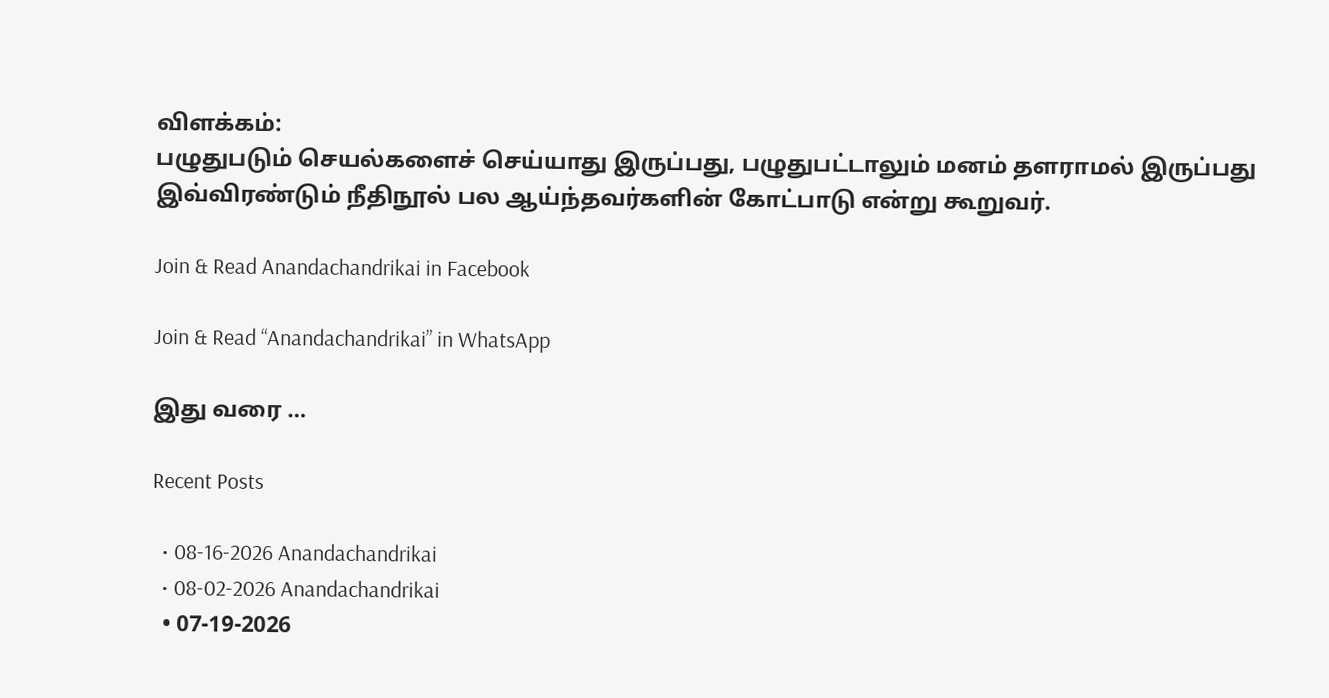விளக்கம்:
பழுதுபடும் செயல்களைச் செய்யாது இருப்பது, பழுதுபட்டாலும் மனம் தளராமல் இருப்பது இவ்விரண்டும் நீதிநூல் பல ஆய்ந்தவர்களின் கோட்பாடு என்று கூறுவர்.

Join & Read Anandachandrikai in Facebook

Join & Read “Anandachandrikai” in WhatsApp

இது வரை …

Recent Posts

  • 08-16-2026 Anandachandrikai
  • 08-02-2026 Anandachandrikai
  • 07-19-2026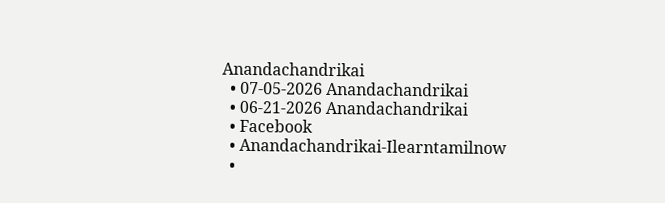Anandachandrikai
  • 07-05-2026 Anandachandrikai
  • 06-21-2026 Anandachandrikai
  • Facebook
  • Anandachandrikai-Ilearntamilnow
  •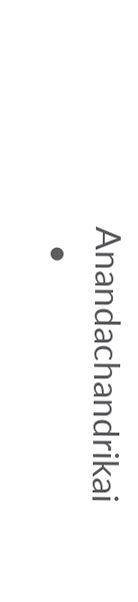Anandachandrikai
  •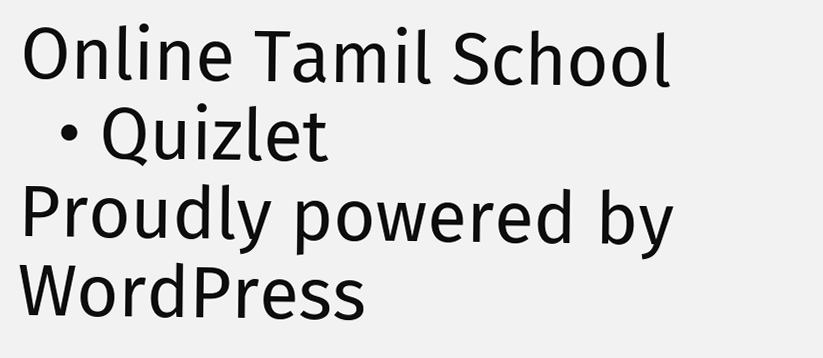Online Tamil School
  • Quizlet
Proudly powered by WordPress